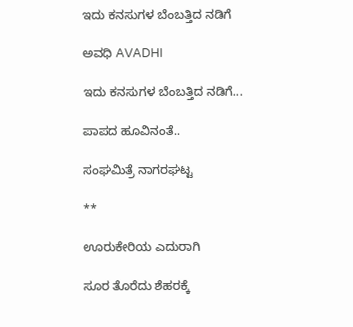ಇದು ಕನಸುಗಳ ಬೆಂಬತ್ತಿದ ನಡಿಗೆ‍

ಅವಧಿ AVADHI

ಇದು ಕನಸುಗಳ ಬೆಂಬತ್ತಿದ ನಡಿಗೆ...

ಪಾಪದ ಹೂವಿನಂತೆ..

ಸಂಘಮಿತ್ರೆ ನಾಗರಘಟ್ಟ

**

ಊರುಕೇರಿಯ ಎದುರಾಗಿ

ಸೂರ ತೊರೆದು ಶೆಹರಕ್ಕೆ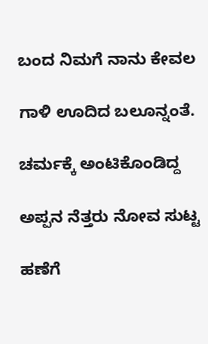ಬಂದ ನಿಮಗೆ ನಾನು ಕೇವಲ

ಗಾಳಿ ಊದಿದ ಬಲೂನ್ನಂತೆ.

ಚರ್ಮಕ್ಕೆ ಅಂಟಿಕೊಂಡಿದ್ದ

ಅಪ್ಪನ ನೆತ್ತರು ನೋವ ಸುಟ್ಟ

ಹಣೆಗೆ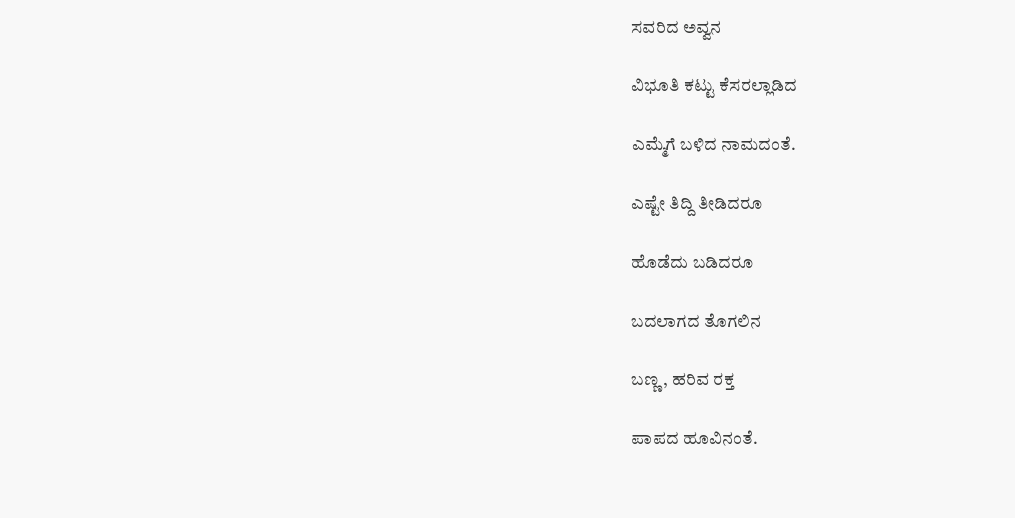ಸವರಿದ ಅವ್ವನ

ವಿಭೂತಿ ಕಟ್ಟು ಕೆಸರಲ್ಲಾಡಿದ

ಎಮ್ಮೆಗೆ ಬಳಿದ ನಾಮದಂತೆ.

ಎಷ್ಟೇ ತಿದ್ದಿ ತೀಡಿದರೂ

ಹೊಡೆದು ಬಡಿದರೂ

ಬದಲಾಗದ ತೊಗಲಿನ

ಬಣ್ಣ, ಹರಿವ ರಕ್ತ

ಪಾಪದ ಹೂವಿನಂತೆ.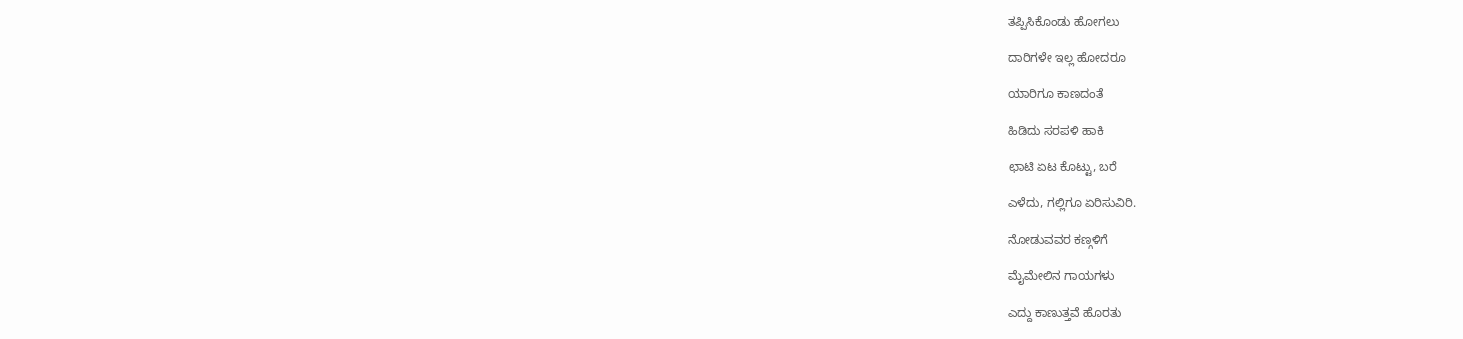ತಪ್ಪಿಸಿಕೊಂಡು ಹೋಗಲು

ದಾರಿಗಳೇ ಇಲ್ಲ ಹೋದರೂ

ಯಾರಿಗೂ ಕಾಣದಂತೆ

ಹಿಡಿದು ಸರಪಳಿ ಹಾಕಿ

ಛಾಟಿ ಏಟ ಕೊಟ್ಟು, ಬರೆ

ಎಳೆದು, ಗಲ್ಲಿಗೂ ಏರಿಸುವಿರಿ.

ನೋಡುವವರ ಕಣ್ಗಳಿಗೆ

ಮೈಮೇಲಿನ ಗಾಯಗಳು

ಎದ್ದು ಕಾಣುತ್ತವೆ ಹೊರತು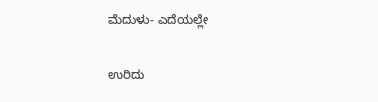ಮೆದುಳು- ಎದೆಯಲ್ಲೇ

ಉರಿದು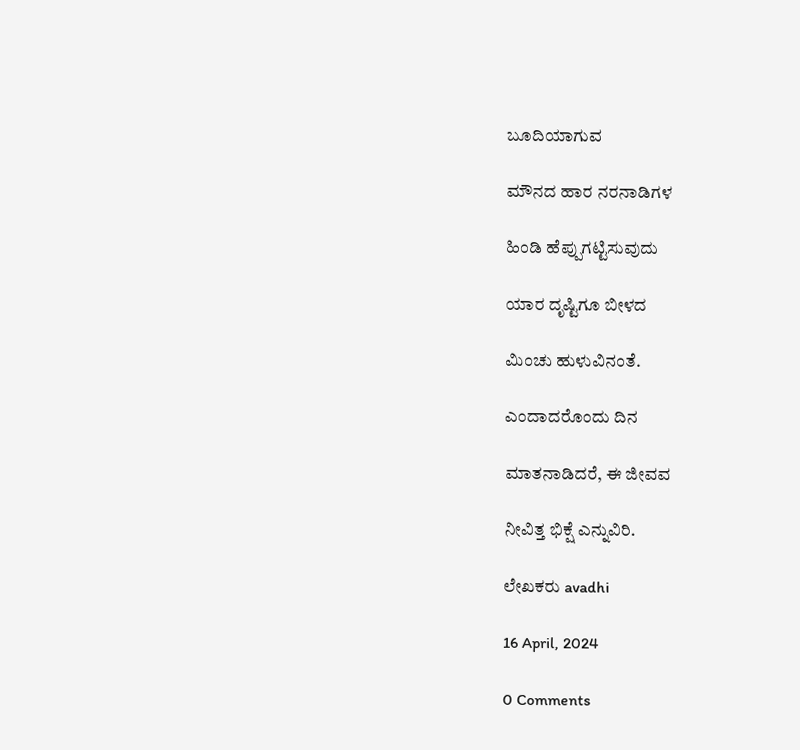ಬೂದಿಯಾಗುವ

ಮೌನದ ಹಾರ ನರನಾಡಿಗಳ

ಹಿಂಡಿ ಹೆಪ್ಪುಗಟ್ಟಿಸುವುದು

ಯಾರ ದೃಷ್ಟಿಗೂ ಬೀಳದ

ಮಿಂಚು ಹುಳುವಿನಂತೆ‌.

ಎಂದಾದರೊಂದು ದಿನ

ಮಾತನಾಡಿದರೆ, ಈ ಜೀವವ

ನೀವಿತ್ತ ಭಿಕ್ಷೆ ಎನ್ನುವಿರಿ.

ಲೇಖಕರು avadhi

16 April, 2024

0 Comments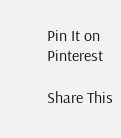Pin It on Pinterest

Share This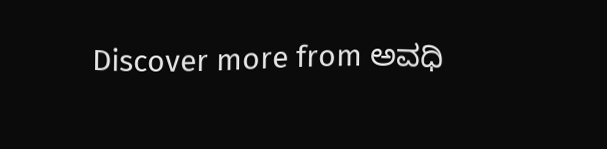Discover more from ಅವಧಿ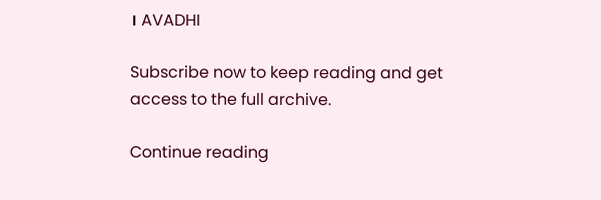। AVADHI

Subscribe now to keep reading and get access to the full archive.

Continue reading